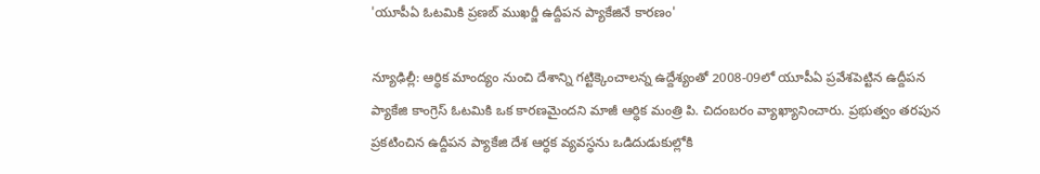'యూపీఏ ఓటమికి ప్రణబ్ ముఖర్జీ ఉద్దీపన ప్యాకేజినే కారణం'

న్యూఢిల్లీ: ఆర్ధిక మాంద్యం నుంచి దేశాన్ని గట్టిక్కెంచాలన్న ఉద్దేశ్యంతో 2008-09లో యూపీఏ ప్రవేశపెట్టిన ఉద్దీపన ప్యాకేజి కాంగ్రెస్ ఓటమికి ఒక కారణమైందని మాజీ ఆర్ధిక మంత్రి పి. చిదంబరం వ్యాఖ్యానించారు. ప్రభుత్వం తరపున ప్రకటించిన ఉద్దీపన ప్యాకేజి దేశ ఆర్ధక వ్యవస్ధను ఒడిదుడుకుల్లోకి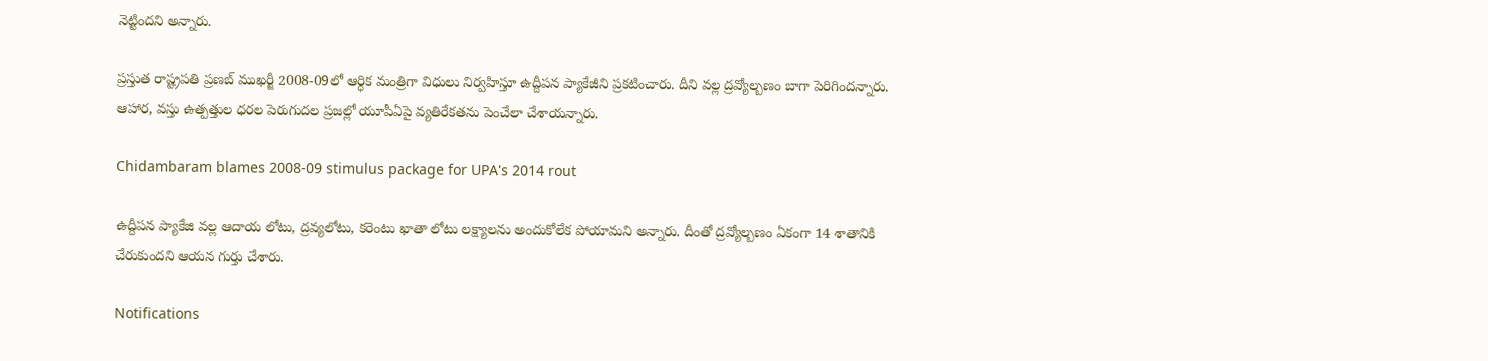నెట్టిందని అన్నారు.

ప్రస్తుత రాష్ట్రపతి ప్రణబ్ ముఖర్జీ 2008-09లో ఆర్ధిక మంత్రిగా విధులు నిర్వహిస్తూ ఉద్దీపన ప్యాకేజీని ప్రకటించారు. దీని వల్ల ద్రవ్యోల్బణం బాగా పెరిగిందన్నారు. ఆహార, వస్తు ఉత్పత్తుల ధరల పెరుగుదల ప్రజల్లో యూపీఏపై వ్యతిరేకతను పెంచేలా చేశాయన్నారు.

Chidambaram blames 2008-09 stimulus package for UPA's 2014 rout

ఉద్దీపన ప్యాకేజి వల్ల ఆదాయ లోటు, ద్రవ్యలోటు, కరెంటు ఖాతా లోటు లక్ష్యాలను అందుకోలేక పోయామని అన్నారు. దీంతో ద్రవ్యోల్బణం ఏకంగా 14 శాతానికి చేరుకుందని ఆయన గుర్తు చేశారు.

Notifications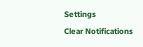Settings
Clear Notifications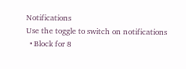Notifications
Use the toggle to switch on notifications
  • Block for 8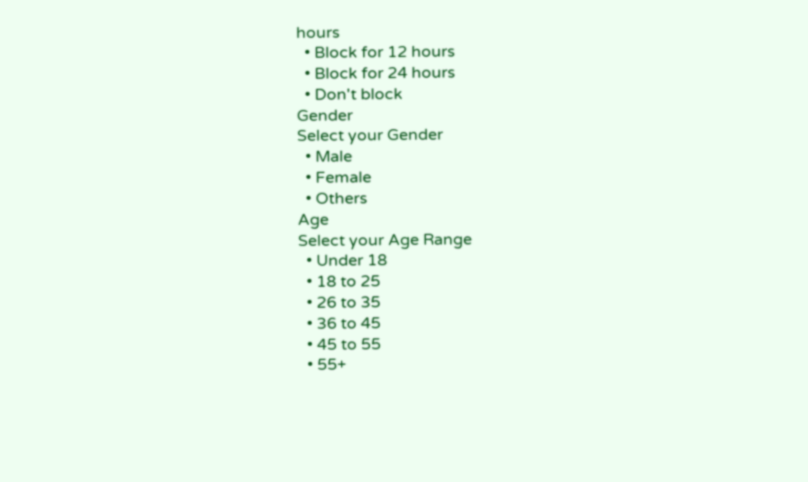hours
  • Block for 12 hours
  • Block for 24 hours
  • Don't block
Gender
Select your Gender
  • Male
  • Female
  • Others
Age
Select your Age Range
  • Under 18
  • 18 to 25
  • 26 to 35
  • 36 to 45
  • 45 to 55
  • 55+